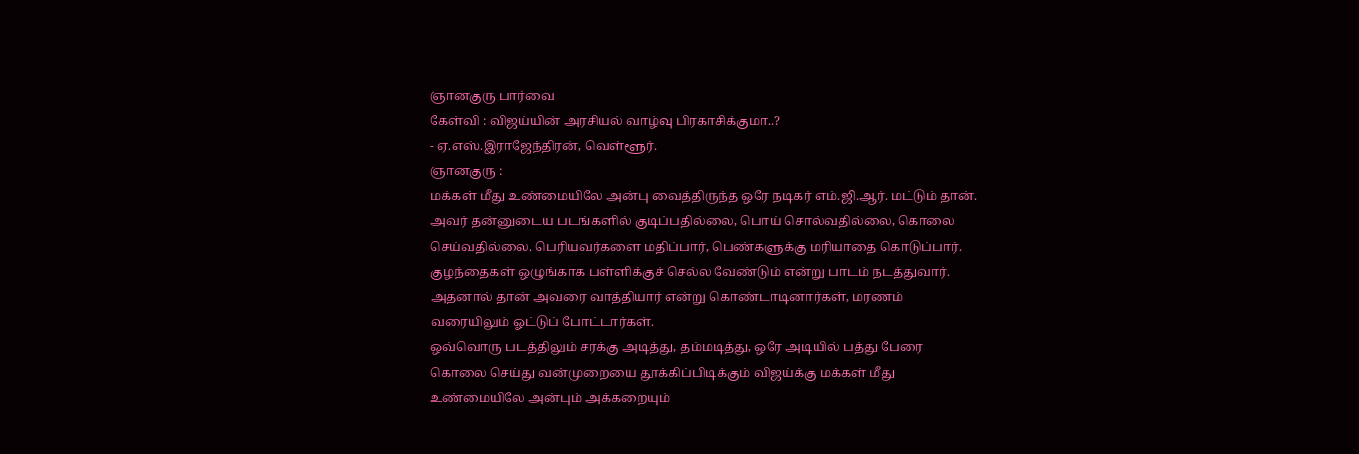ஞானகுரு பார்வை
கேள்வி : விஜய்யின் அரசியல் வாழ்வு பிரகாசிக்குமா..?
- ஏ.எஸ்.இராஜேந்திரன், வெள்ளூர்.
ஞானகுரு :
மக்கள் மீது உண்மையிலே அன்பு வைத்திருந்த ஒரே நடிகர் எம்.ஜி.ஆர். மட்டும் தான். அவர் தன்னுடைய படங்களில் குடிப்பதில்லை, பொய் சொல்வதில்லை, கொலை செய்வதில்லை. பெரியவர்களை மதிப்பார், பெண்களுக்கு மரியாதை கொடுப்பார். குழந்தைகள் ஒழுங்காக பள்ளிக்குச் செல்ல வேண்டும் என்று பாடம் நடத்துவார். அதனால் தான் அவரை வாத்தியார் என்று கொண்டாடினார்கள், மரணம் வரையிலும் ஓட்டுப் போட்டார்கள்.
ஒவ்வொரு படத்திலும் சரக்கு அடித்து, தம்மடித்து, ஒரே அடியில் பத்து பேரை கொலை செய்து வன்முறையை தூக்கிப்பிடிக்கும் விஜய்க்கு மக்கள் மீது உண்மையிலே அன்பும் அக்கறையும்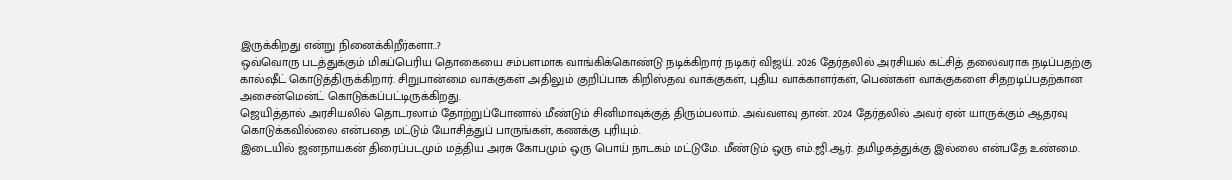இருக்கிறது என்று நினைக்கிறீர்களா..?
ஒவ்வொரு படத்துக்கும் மிகப்பெரிய தொகையை சம்பளமாக வாங்கிக்கொண்டு நடிக்கிறார் நடிகர் விஜய். 2026 தேர்தலில் அரசியல் கட்சித் தலைவராக நடிப்பதற்கு கால்ஷீட் கொடுத்திருக்கிறார். சிறுபான்மை வாக்குகள் அதிலும் குறிப்பாக கிறிஸ்தவ வாக்குகள், புதிய வாக்காளர்கள், பெண்கள் வாக்குகளை சிதறடிப்பதற்கான அசைன்மென்ட் கொடுக்கப்பட்டிருக்கிறது.
ஜெயித்தால் அரசியலில் தொடரலாம் தோற்றுப்போனால் மீண்டும் சினிமாவுக்குத் திரும்பலாம். அவ்வளவு தான். 2024 தேர்தலில் அவர் ஏன் யாருக்கும் ஆதரவு கொடுக்கவில்லை என்பதை மட்டும் யோசித்துப் பாருங்கள், கணக்கு புரியும்.
இடையில் ஜனநாயகன் திரைப்படமும் மத்திய அரசு கோபமும் ஒரு பொய் நாடகம் மட்டுமே. மீண்டும் ஒரு எம்.ஜி.ஆர். தமிழகத்துக்கு இல்லை என்பதே உண்மை.